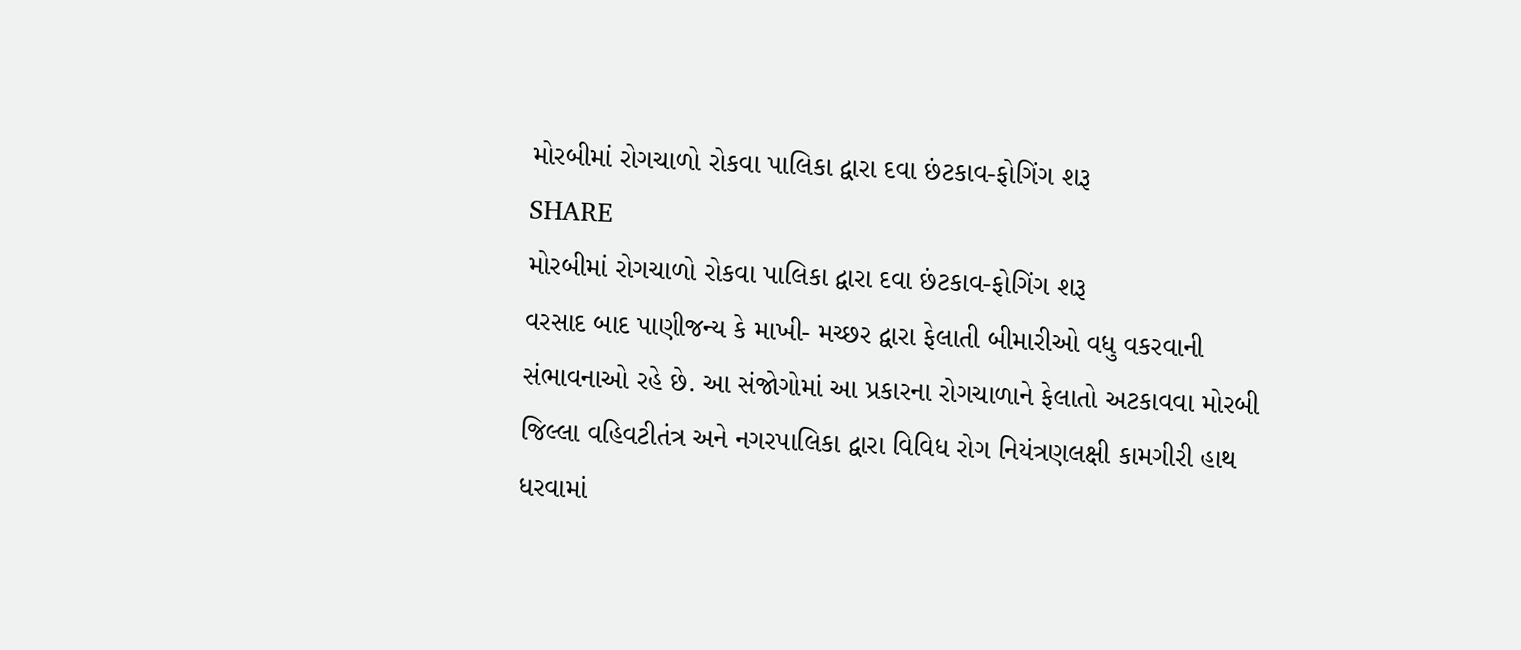મોરબીમાં રોગચાળો રોકવા પાલિકા દ્વારા દવા છંટકાવ-ફોગિંગ શરૂ
SHARE
મોરબીમાં રોગચાળો રોકવા પાલિકા દ્વારા દવા છંટકાવ-ફોગિંગ શરૂ
વરસાદ બાદ પાણીજન્ય કે માખી- મચ્છર દ્વારા ફેલાતી બીમારીઓ વધુ વકરવાની સંભાવનાઓ રહે છે. આ સંજોગોમાં આ પ્રકારના રોગચાળાને ફેલાતો અટકાવવા મોરબી જિલ્લા વહિવટીતંત્ર અને નગરપાલિકા દ્વારા વિવિધ રોગ નિયંત્રણલક્ષી કામગીરી હાથ ધરવામાં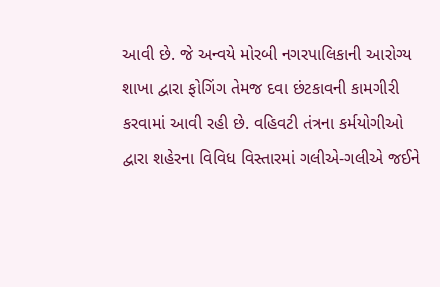આવી છે. જે અન્વયે મોરબી નગરપાલિકાની આરોગ્ય શાખા દ્વારા ફોગિંગ તેમજ દવા છંટકાવની કામગીરી કરવામાં આવી રહી છે. વહિવટી તંત્રના કર્મયોગીઓ દ્વારા શહેરના વિવિધ વિસ્તારમાં ગલીએ-ગલીએ જઈને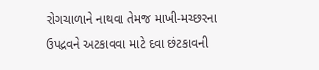રોગચાળાને નાથવા તેમજ માખી-મચ્છરના ઉપદ્રવને અટકાવવા માટે દવા છંટકાવની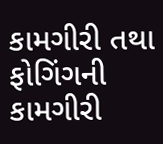કામગીરી તથા ફોગિંગની કામગીરી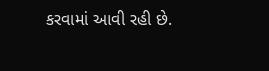કરવામાં આવી રહી છે.